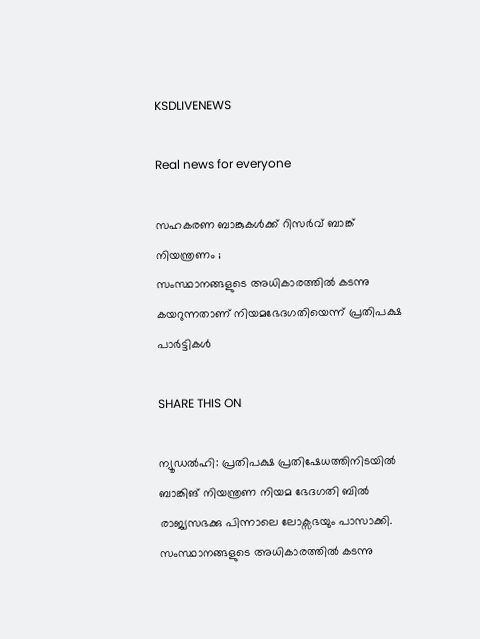KSDLIVENEWS

Real news for everyone

സഹകരണ ബാങ്കുകൾക്ക് റിസർവ് ബാങ്ക് നിയന്ത്രണം ;
സംസ്ഥാനങ്ങളുടെ അധികാരത്തില്‍ കടന്നു കയറുന്നതാണ് നിയമഭേദഗതിയെന്ന് പ്രതിപക്ഷ പാർട്ടികൾ

SHARE THIS ON

ന്യൂഡല്‍ഹി: പ്രതിപക്ഷ പ്രതിഷേധത്തിനിടയില്‍ ബാങ്കിങ് നിയന്ത്രണ നിയമ ഭേദഗതി ബില്‍ രാജ്യസഭക്കു പിന്നാലെ ലോക്സഭയും പാസാക്കി. സംസ്ഥാനങ്ങളുടെ അധികാരത്തില്‍ കടന്നു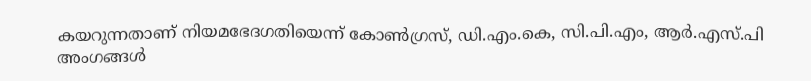കയറുന്നതാണ് നിയമഭേദഗതിയെന്ന് കോണ്‍ഗ്രസ്, ഡി.എം.കെ, സി.പി.എം, ആര്‍.എസ്.പി അംഗങ്ങള്‍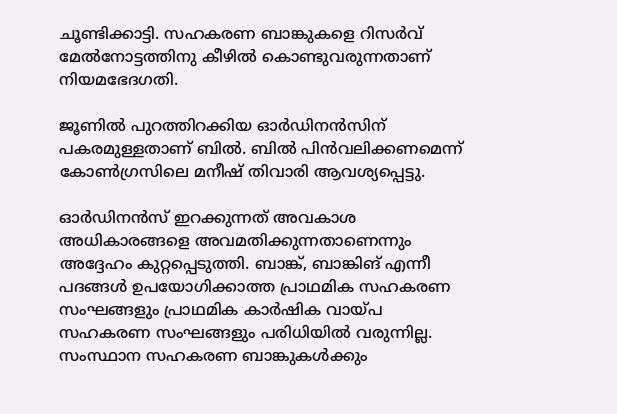ചൂണ്ടിക്കാട്ടി. സഹകരണ ബാങ്കുകളെ റിസര്‍വ് മേല്‍നോട്ടത്തിനു കീഴില്‍ കൊണ്ടുവരുന്നതാണ് നിയമഭേദഗതി.

ജൂണില്‍ പുറത്തിറക്കിയ ഓര്‍ഡിനന്‍സിന് പകരമുള്ളതാണ് ബില്‍. ബില്‍ പിന്‍വലിക്കണമെന്ന് കോണ്‍ഗ്രസിലെ മനീഷ് തിവാരി ആവശ്യപ്പെട്ടു.

ഓര്‍ഡിനന്‍സ് ഇറക്കുന്നത് അവകാശ അധികാരങ്ങളെ അവമതിക്കുന്നതാണെന്നും അദ്ദേഹം കുറ്റപ്പെടുത്തി. ബാങ്ക്, ബാങ്കിങ് എന്നീ പദങ്ങള്‍ ഉപയോഗിക്കാത്ത പ്രാഥമിക സഹകരണ സംഘങ്ങളും പ്രാഥമിക കാര്‍ഷിക വായ്പ സഹകരണ സംഘങ്ങളും പരിധിയില്‍ വരുന്നില്ല. സംസ്ഥാന സഹകരണ ബാങ്കുകള്‍ക്കും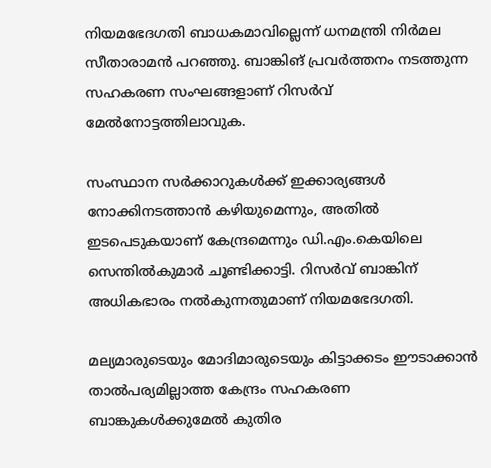നിയമഭേദഗതി ബാധകമാവില്ലെന്ന് ധനമന്ത്രി നിര്‍മല സീതാരാമന്‍ പറഞ്ഞു. ബാങ്കിങ് പ്രവര്‍ത്തനം നടത്തുന്ന സഹകരണ സംഘങ്ങളാണ് റിസര്‍വ് മേല്‍നോട്ടത്തിലാവുക.

സംസ്ഥാന സര്‍ക്കാറുകള്‍ക്ക് ഇക്കാര്യങ്ങള്‍ നോക്കിനടത്താന്‍ കഴിയുമെന്നും, അതില്‍ ഇടപെടുകയാണ് കേന്ദ്രമെന്നും ഡി.എം.കെയിലെ സെന്തില്‍കുമാര്‍ ചൂണ്ടിക്കാട്ടി. റിസര്‍വ് ബാങ്കിന് അധികഭാരം നല്‍കുന്നതുമാണ് നിയമഭേദഗതി.

മല്യമാരുടെയും മോദിമാരുടെയും കിട്ടാക്കടം ഈടാക്കാന്‍ താല്‍പര്യമില്ലാത്ത കേന്ദ്രം സഹകരണ ബാങ്കുകള്‍ക്കുമേല്‍ കുതിര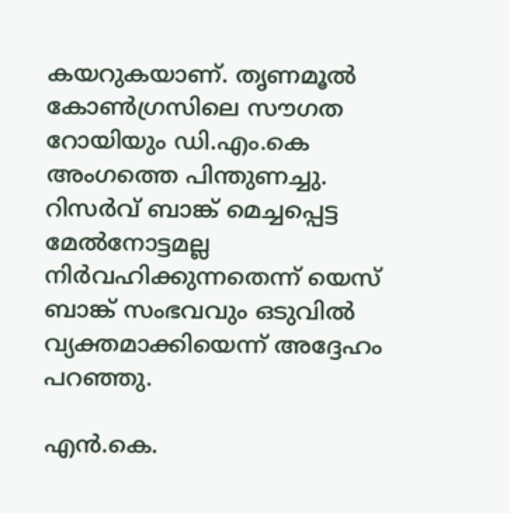കയറുകയാണ്. തൃണമൂല്‍ കോണ്‍ഗ്രസിലെ സൗഗത റോയിയും ഡി.എം.കെ അംഗത്തെ പിന്തുണച്ചു. റിസര്‍വ് ബാങ്ക് മെച്ചപ്പെട്ട മേല്‍നോട്ടമല്ല നിര്‍വഹിക്കുന്നതെന്ന് യെസ് ബാങ്ക് സംഭവവും ഒടുവില്‍ വ്യക്തമാക്കിയെന്ന് അദ്ദേഹം പറഞ്ഞു.

എന്‍.കെ.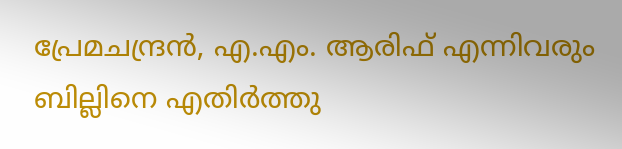പ്രേമചന്ദ്രന്‍, എ.എം. ആരിഫ് എന്നിവരും ബില്ലിനെ എതിര്‍ത്തു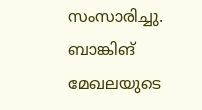സംസാരിച്ചു. ബാങ്കിങ് മേഖലയുടെ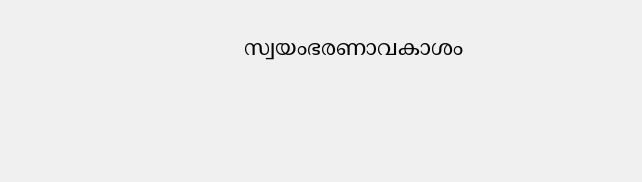സ്വയംഭരണാവകാശം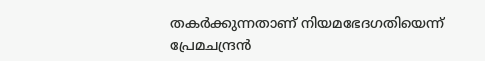തകര്‍ക്കുന്നതാണ് നിയമഭേദഗതിയെന്ന് പ്രേമചന്ദ്രന്‍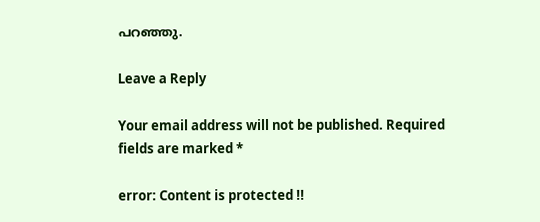പറഞ്ഞു.

Leave a Reply

Your email address will not be published. Required fields are marked *

error: Content is protected !!